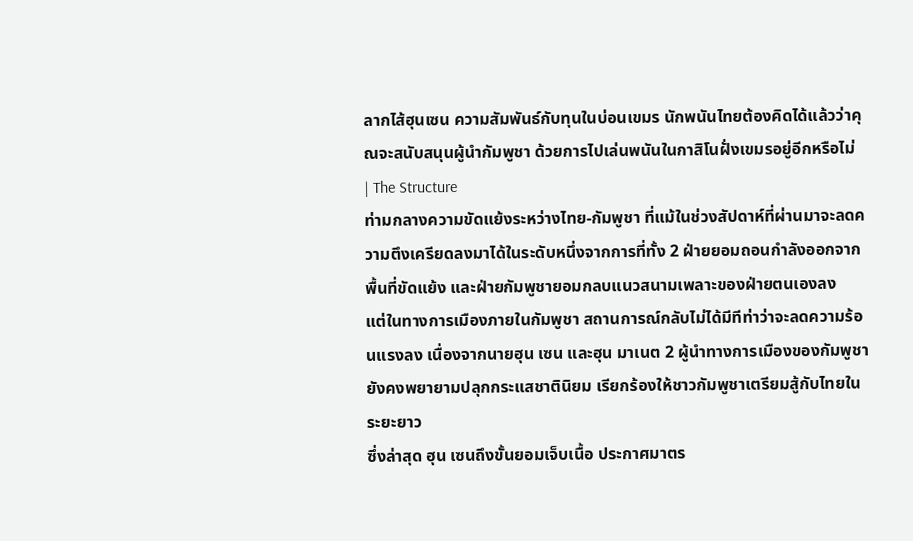ลากไส้ฮุนเซน ความสัมพันธ์กับทุนในบ่อนเขมร นักพนันไทยต้องคิดได้แล้วว่าคุณจะสนับสนุนผู้นำกัมพูชา ด้วยการไปเล่นพนันในกาสิโนฝั่งเขมรอยู่อีกหรือไม่ | The Structure
ท่ามกลางความขัดแย้งระหว่างไทย-กัมพูชา ที่แม้ในช่วงสัปดาห์ที่ผ่านมาจะลดความตึงเครียดลงมาได้ในระดับหนึ่งจากการที่ทั้ง 2 ฝ่ายยอมถอนกำลังออกจากพื้นที่ขัดแย้ง และฝ่ายกัมพูชายอมกลบแนวสนามเพลาะของฝ่ายตนเองลง
แต่ในทางการเมืองภายในกัมพูชา สถานการณ์กลับไม่ได้มีทีท่าว่าจะลดความร้อนแรงลง เนื่องจากนายฮุน เซน และฮุน มาเนต 2 ผู้นำทางการเมืองของกัมพูชา ยังคงพยายามปลุกกระแสชาตินิยม เรียกร้องให้ชาวกัมพูชาเตรียมสู้กับไทยในระยะยาว
ซึ่งล่าสุด ฮุน เซนถึงขั้นยอมเจ็บเนื้อ ประกาศมาตร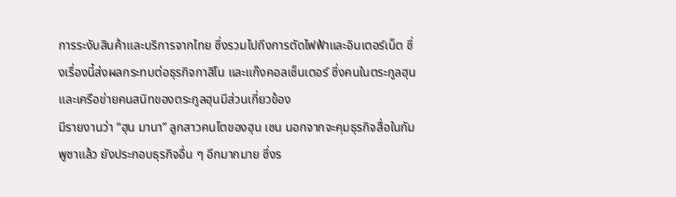การระงับสินค้าและบริการจากไทย ซึ่งรวมไปถึงการตัดไฟฟ้าและอินเตอร์เน็ต ซึ่งเรื่องนี้ส่งผลกระทบต่อธุรกิจกาสิโน และแก๊งคอลเซ็นเตอร์ ซึ่งคนในตระกูลฮุน และเครือข่ายคนสนิทของตระกูลฮุนมีส่วนเกี่ยวข้อง
มีรายงานว่า “ฮุน มานา” ลูกสาวคนโตของฮุน เซน นอกจากจะคุมธุรกิจสื่อในกัมพูชาแล้ว ยังประกอบธุรกิจอื่น ๆ อีกมากมาย ซึ่งร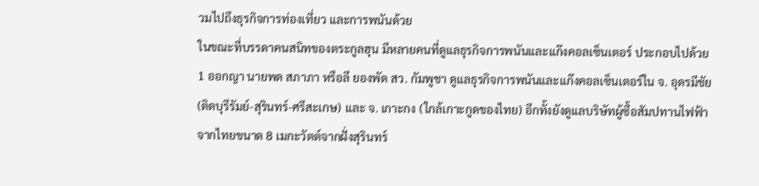วมไปถึงธุรกิจการท่องเที่ยว และการพนันด้วย
ในขณะที่บรรดาคนสนิทของตระกูลฮุน มีหลายคนที่ดูแลธุรกิจการพนันและแก๊งคอลเซ็นเตอร์ ประกอบไปด้วย
1 ออกญา นายพด สภาภา หรือลี ยองพัด สว. กัมพูชา ดูแลธุรกิจการพนันและแก๊งคอลเซ็นเตอร์ใน จ. อุดรมีชัย (ติดบุรีรัมย์-สุรินทร์-ศรีสะเกษ) และ จ. เกาะกง (ใกล้เกาะกูดของไทย) อีกทั้งยังดูแลบริษัทผู้ซื้อสัมปทานไฟฟ้าจากไทยขนาด 8 เมกะวัตต์จากฝั่งสุรินทร์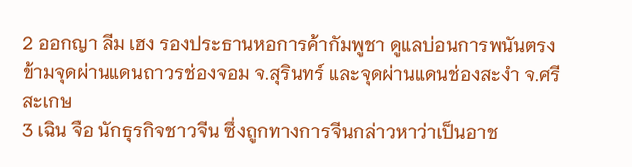2 ออกญา ลีม เฮง รองประธานหอการค้ากัมพูชา ดูแลบ่อนการพนันตรงข้ามจุดผ่านแดนถาวรช่องจอม จ.สุรินทร์ และจุดผ่านแดนช่องสะงำ จ.ศรีสะเกษ
3 เฉิน จือ นักธุรกิจชาวจีน ซึ่งถูกทางการจีนกล่าวหาว่าเป็นอาช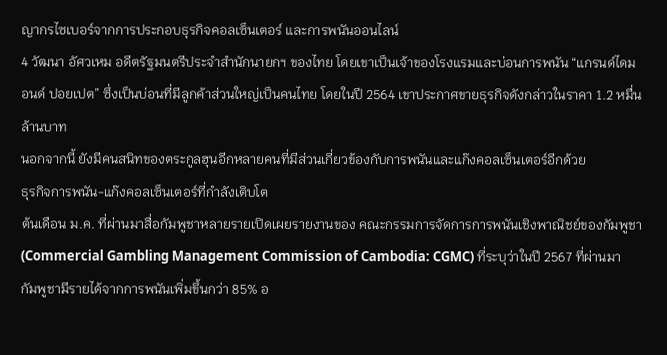ญากรไซเบอร์จากการประกอบธุรกิจคอลเซ็นเตอร์ และการพนันออนไลน์
4 วัฒนา อัศวเหม อดีตรัฐมนตรีประจำสำนักนายกฯ ของไทย โดยเขาเป็นเจ้าของโรงแรมและบ่อนการพนัน “แกรนด์ไดมอนด์ ปอยเปต” ซึ่งเป็นบ่อนที่มีลูกค้าส่วนใหญ่เป็นคนไทย โดยในปี 2564 เขาประกาศขายธุรกิจดังกล่าวในราคา 1.2 หมื่นล้านบาท
นอกจากนี้ ยังมีคนสนิทของตระกูลฮุนอีกหลายคนที่มีส่วนเกี่ยวข้องกับการพนันและแก๊งคอลเซ็นเตอร์อีกด้วย
ธุรกิจการพนัน-แก๊งคอลเซ็นเตอร์ที่กำลังเติบโต
ต้นเดือน ม.ค. ที่ผ่านมาสื่อกัมพูชาหลายรายเปิดเผยรายงานของ คณะกรรมการจัดการการพนันเชิงพาณิชย์ของกัมพูชา (Commercial Gambling Management Commission of Cambodia: CGMC) ที่ระบุว่าในปี 2567 ที่ผ่านมา กัมพูชามีรายได้จากการพนันเพิ่มขึ้นกว่า 85% อ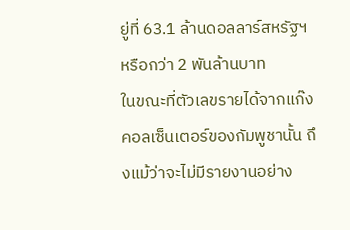ยู่ที่ 63.1 ล้านดอลลาร์สหรัฐฯ หรือกว่า 2 พันล้านบาท
ในขณะที่ตัวเลขรายได้จากแก๊งคอลเซ็นเตอร์ของกัมพูชานั้น ถึงแม้ว่าจะไม่มีรายงานอย่าง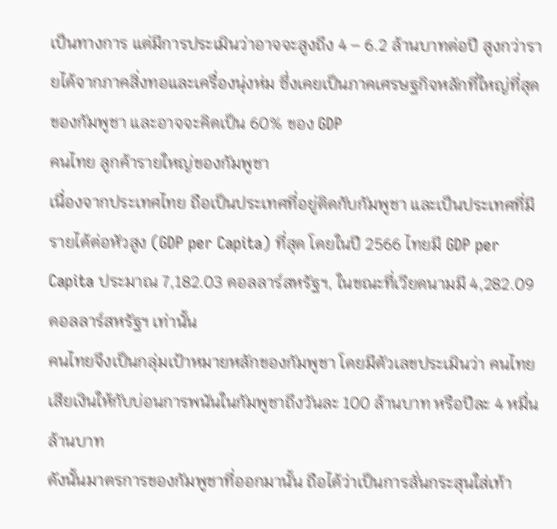เป็นทางการ แต่มีการประเมินว่าอาจจะสูงถึง 4 – 6.2 ล้านบาทต่อปี สูงกว่ารายได้จากภาคสิ่งทอและเครื่องนุ่งห่ม ซึ่งเคยเป็นภาคเศรษฐกิจหลักที่ใหญ่ที่สุดของกัมพูชา และอาจจะคิดเป็น 60% ของ GDP
คนไทย ลูกค้ารายใหญ่ของกัมพูชา
เนื่องจากประเทศไทย ถือเป็นประเทศที่อยู่ติดกับกัมพูชา และเป็นประเทศที่มีรายได้ต่อหัวสูง (GDP per Capita) ที่สุด โดยในปี 2566 ไทยมี GDP per Capita ประมาณ 7,182.03 ดอลลาร์สหรัฐฯ, ในขณะที่เวียดนามมี 4,282.09 ดอลลาร์สหรัฐฯ เท่านั้น
คนไทยจึงเป็นกลุ่มเป้าหมายหลักของกัมพูชา โดยมีตัวเลขประเมินว่า คนไทยเสียเงินให้กับบ่อนการพนันในกัมพูชาถึงวันละ 100 ล้านบาท หรือปีละ 4 หมื่นล้านบาท
ดังนั้นมาตรการของกัมพูชาที่ออกมานั้น ถือได้ว่าเป็นการลั่นกระสุนใส่เท้า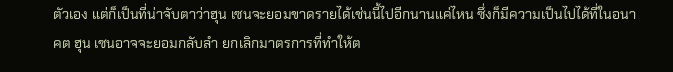ตัวเอง แต่ก็เป็นที่น่าจับตาว่าฮุน เซนจะยอมขาดรายได้เช่นนี้ไปอีกนานแค่ไหน ซึ่งก็มีความเป็นไปได้ที่ในอนาคต ฮุน เซนอาจจะยอมกลับลำ ยกเลิกมาตรการที่ทำให้ต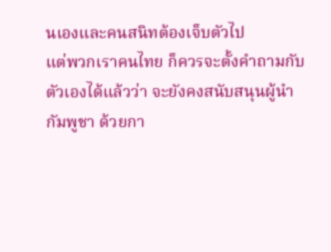นเองและคนสนิทต้องเจ็บตัวไป
แต่พวกเราคนไทย ก็ควรจะตั้งคำถามกับตัวเองได้แล้วว่า จะยังคงสนับสนุนผู้นำกัมพูชา ด้วยกา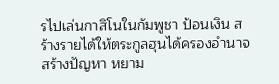รไปเล่นกาสิโนในกัมพูชา ป้อนเงิน สร้างรายได้ให้ตระกูลฮุนได้ครองอำนาจ สร้างปัญหา หยาม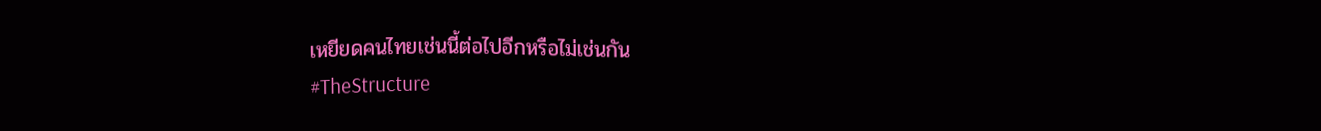เหยียดคนไทยเช่นนี้ต่อไปอีกหรือไม่เช่นกัน
#TheStructure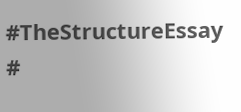#TheStructureEssay
#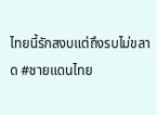ไทยนี้รักสงบแต่ถึงรบไม่ขลาด #ชายแดนไทย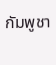กัมพูชา